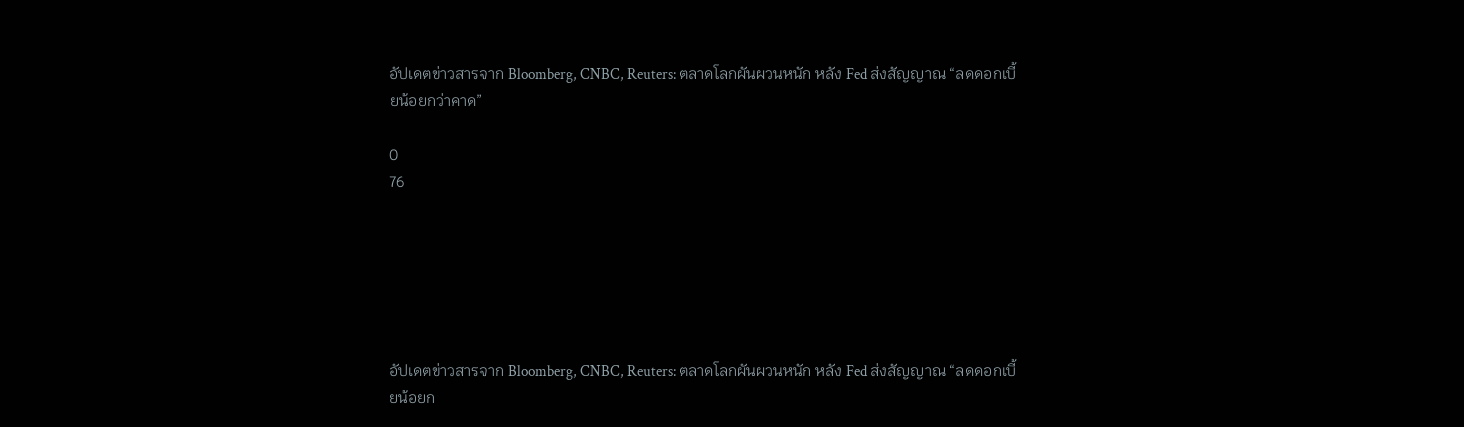อัปเดตข่าวสารจาก Bloomberg, CNBC, Reuters: ตลาดโลกผันผวนหนัก หลัง Fed ส่งสัญญาณ “ลดดอกเบี้ยน้อยกว่าคาด”

0
76






อัปเดตข่าวสารจาก Bloomberg, CNBC, Reuters: ตลาดโลกผันผวนหนัก หลัง Fed ส่งสัญญาณ “ลดดอกเบี้ยน้อยก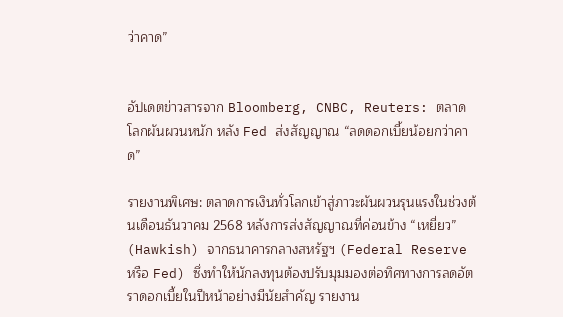ว่าคาด”


อัปเดตข่าวสารจาก Bloomberg, CNBC, Reuters: ตลาดโลกผันผวนหนัก หลัง Fed ส่งสัญญาณ “ลดดอกเบี้ยน้อยกว่าคาด”

รายงานพิเศษ: ตลาดการเงินทั่วโลกเข้าสู่ภาวะผันผวนรุนแรงในช่วงต้นเดือนธันวาคม 2568 หลังการส่งสัญญาณที่ค่อนข้าง “เหยี่ยว” (Hawkish) จากธนาคารกลางสหรัฐฯ (Federal Reserve หรือ Fed) ซึ่งทำให้นักลงทุนต้องปรับมุมมองต่อทิศทางการลดอัตราดอกเบี้ยในปีหน้าอย่างมีนัยสำคัญ รายงาน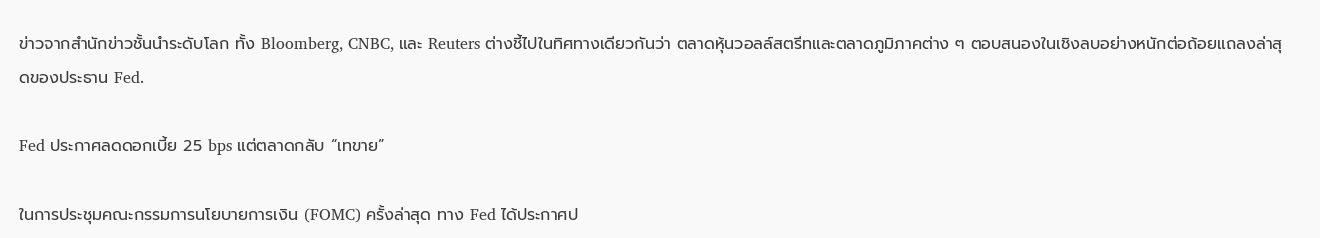ข่าวจากสำนักข่าวชั้นนำระดับโลก ทั้ง Bloomberg, CNBC, และ Reuters ต่างชี้ไปในทิศทางเดียวกันว่า ตลาดหุ้นวอลล์สตรีทและตลาดภูมิภาคต่าง ๆ ตอบสนองในเชิงลบอย่างหนักต่อถ้อยแถลงล่าสุดของประธาน Fed.

Fed ประกาศลดดอกเบี้ย 25 bps แต่ตลาดกลับ “เทขาย”

ในการประชุมคณะกรรมการนโยบายการเงิน (FOMC) ครั้งล่าสุด ทาง Fed ได้ประกาศป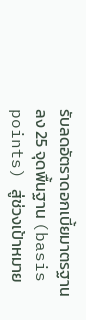รับลดอัตราดอกเบี้ยมาตรฐานลง 25 จุดพื้นฐาน (basis points) สู่ช่วงเป้าหมาย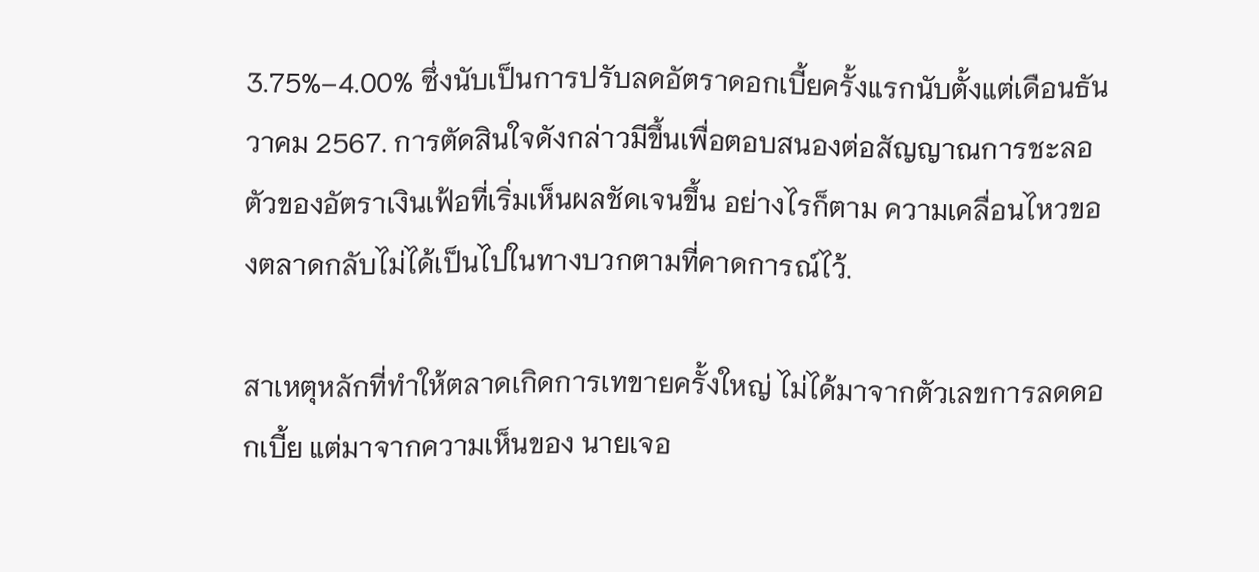3.75%–4.00% ซึ่งนับเป็นการปรับลดอัตราดอกเบี้ยครั้งแรกนับตั้งแต่เดือนธันวาคม 2567. การตัดสินใจดังกล่าวมีขึ้นเพื่อตอบสนองต่อสัญญาณการชะลอตัวของอัตราเงินเฟ้อที่เริ่มเห็นผลชัดเจนขึ้น อย่างไรก็ตาม ความเคลื่อนไหวของตลาดกลับไม่ได้เป็นไปในทางบวกตามที่คาดการณ์ไว้.

สาเหตุหลักที่ทำให้ตลาดเกิดการเทขายครั้งใหญ่ ไม่ได้มาจากตัวเลขการลดดอกเบี้ย แต่มาจากความเห็นของ นายเจอ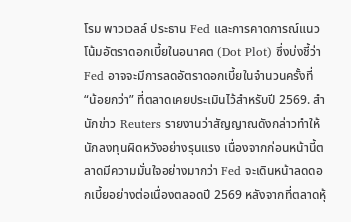โรม พาวเวลล์ ประธาน Fed และการคาดการณ์แนวโน้มอัตราดอกเบี้ยในอนาคต (Dot Plot) ซึ่งบ่งชี้ว่า Fed อาจจะมีการลดอัตราดอกเบี้ยในจำนวนครั้งที่ “น้อยกว่า” ที่ตลาดเคยประเมินไว้สำหรับปี 2569. สำนักข่าว Reuters รายงานว่าสัญญาณดังกล่าวทำให้นักลงทุนผิดหวังอย่างรุนแรง เนื่องจากก่อนหน้านี้ตลาดมีความมั่นใจอย่างมากว่า Fed จะเดินหน้าลดดอกเบี้ยอย่างต่อเนื่องตลอดปี 2569 หลังจากที่ตลาดหุ้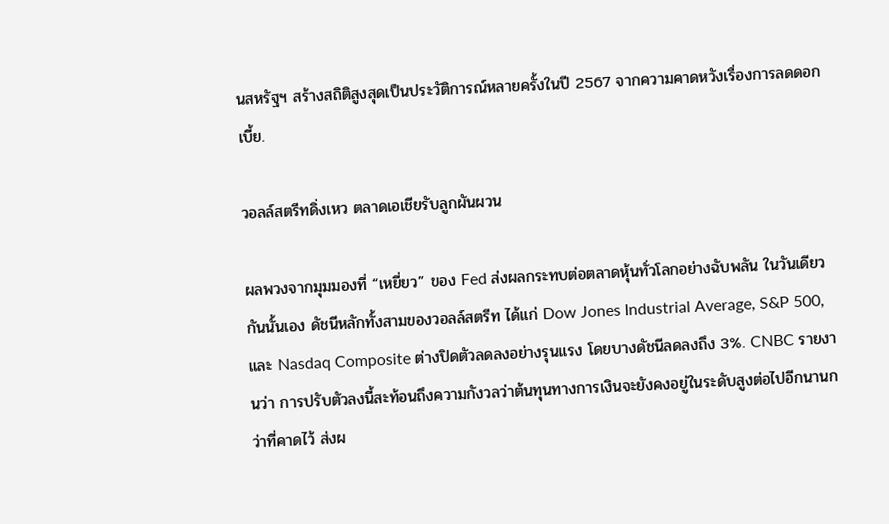นสหรัฐฯ สร้างสถิติสูงสุดเป็นประวัติการณ์หลายครั้งในปี 2567 จากความคาดหวังเรื่องการลดดอกเบี้ย.

วอลล์สตรีทดิ่งเหว ตลาดเอเชียรับลูกผันผวน

ผลพวงจากมุมมองที่ “เหยี่ยว” ของ Fed ส่งผลกระทบต่อตลาดหุ้นทั่วโลกอย่างฉับพลัน ในวันเดียวกันนั้นเอง ดัชนีหลักทั้งสามของวอลล์สตรีท ได้แก่ Dow Jones Industrial Average, S&P 500, และ Nasdaq Composite ต่างปิดตัวลดลงอย่างรุนแรง โดยบางดัชนีลดลงถึง 3%. CNBC รายงานว่า การปรับตัวลงนี้สะท้อนถึงความกังวลว่าต้นทุนทางการเงินจะยังคงอยู่ในระดับสูงต่อไปอีกนานกว่าที่คาดไว้ ส่งผ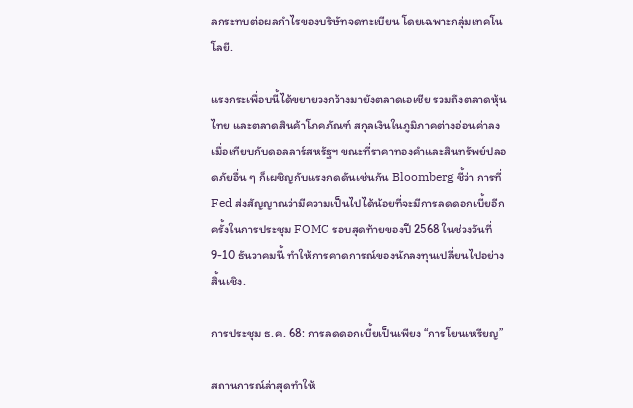ลกระทบต่อผลกำไรของบริษัทจดทะเบียน โดยเฉพาะกลุ่มเทคโนโลยี.

แรงกระเพื่อบนี้ได้ขยายวงกว้างมายังตลาดเอเชีย รวมถึงตลาดหุ้นไทย และตลาดสินค้าโภคภัณฑ์ สกุลเงินในภูมิภาคต่างอ่อนค่าลงเมื่อเทียบกับดอลลาร์สหรัฐฯ ขณะที่ราคาทองคำและสินทรัพย์ปลอดภัยอื่น ๆ ก็เผชิญกับแรงกดดันเช่นกัน Bloomberg ชี้ว่า การที่ Fed ส่งสัญญาณว่ามีความเป็นไปได้น้อยที่จะมีการลดดอกเบี้ยอีกครั้งในการประชุม FOMC รอบสุดท้ายของปี 2568 ในช่วงวันที่ 9-10 ธันวาคมนี้ ทำให้การคาดการณ์ของนักลงทุนเปลี่ยนไปอย่างสิ้นเชิง.

การประชุม ธ.ค. 68: การลดดอกเบี้ยเป็นเพียง “การโยนเหรียญ”

สถานการณ์ล่าสุดทำให้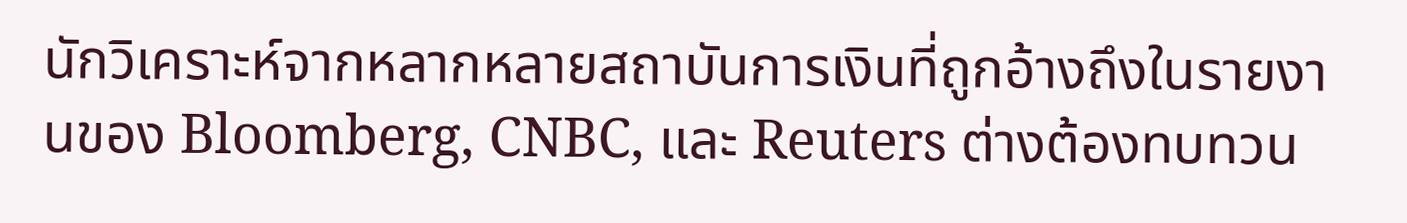นักวิเคราะห์จากหลากหลายสถาบันการเงินที่ถูกอ้างถึงในรายงานของ Bloomberg, CNBC, และ Reuters ต่างต้องทบทวน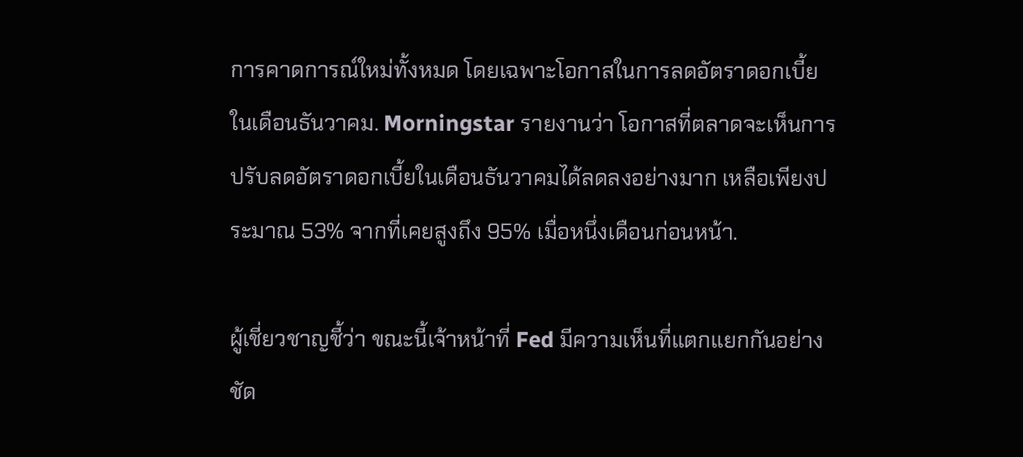การคาดการณ์ใหม่ทั้งหมด โดยเฉพาะโอกาสในการลดอัตราดอกเบี้ยในเดือนธันวาคม. Morningstar รายงานว่า โอกาสที่ตลาดจะเห็นการปรับลดอัตราดอกเบี้ยในเดือนธันวาคมได้ลดลงอย่างมาก เหลือเพียงประมาณ 53% จากที่เคยสูงถึง 95% เมื่อหนึ่งเดือนก่อนหน้า.

ผู้เชี่ยวชาญชี้ว่า ขณะนี้เจ้าหน้าที่ Fed มีความเห็นที่แตกแยกกันอย่างชัด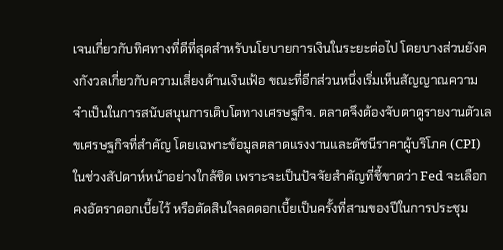เจนเกี่ยวกับทิศทางที่ดีที่สุดสำหรับนโยบายการเงินในระยะต่อไป โดยบางส่วนยังคงกังวลเกี่ยวกับความเสี่ยงด้านเงินเฟ้อ ขณะที่อีกส่วนหนึ่งเริ่มเห็นสัญญาณความจำเป็นในการสนับสนุนการเติบโตทางเศรษฐกิจ. ตลาดจึงต้องจับตาดูรายงานตัวเลขเศรษฐกิจที่สำคัญ โดยเฉพาะข้อมูลตลาดแรงงานและดัชนีราคาผู้บริโภค (CPI) ในช่วงสัปดาห์หน้าอย่างใกล้ชิด เพราะจะเป็นปัจจัยสำคัญที่ชี้ขาดว่า Fed จะเลือกคงอัตราดอกเบี้ยไว้ หรือตัดสินใจลดดอกเบี้ยเป็นครั้งที่สามของปีในการประชุม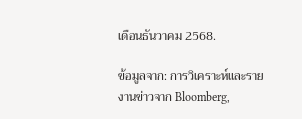เดือนธันวาคม 2568.

ข้อมูลจาก: การวิเคราะห์และรายงานข่าวจาก Bloomberg,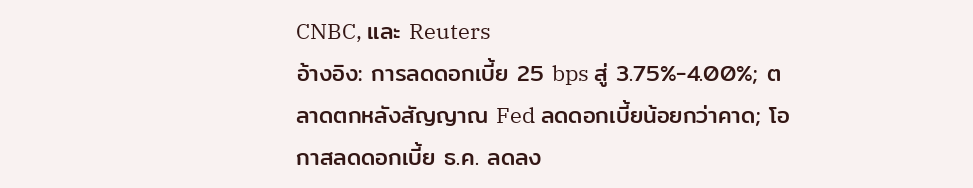CNBC, และ Reuters
อ้างอิง: การลดดอกเบี้ย 25 bps สู่ 3.75%-4.00%; ตลาดตกหลังสัญญาณ Fed ลดดอกเบี้ยน้อยกว่าคาด; โอกาสลดดอกเบี้ย ธ.ค. ลดลง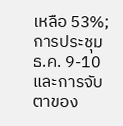เหลือ 53%; การประชุม ธ.ค. 9-10 และการจับตาของ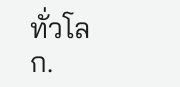ทั่วโลก.